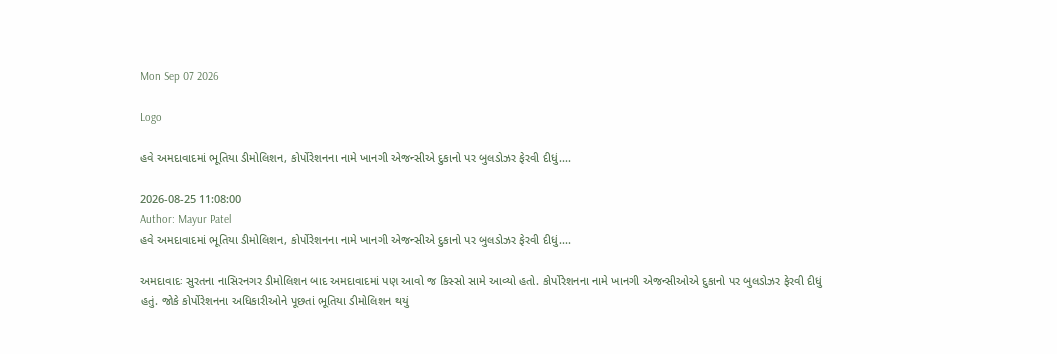Mon Sep 07 2026

Logo

હવે અમદાવાદમાં ભૂતિયા ડીમોલિશન, કોર્પોરેશનના નામે ખાનગી એજન્સીએ દુકાનો પર બુલડોઝર ફેરવી દીધું....

2026-08-25 11:08:00
Author: Mayur Patel
હવે અમદાવાદમાં ભૂતિયા ડીમોલિશન, કોર્પોરેશનના નામે ખાનગી એજન્સીએ દુકાનો પર બુલડોઝર ફેરવી દીધું....

અમદાવાદઃ સુરતના નાસિરનગર ડીમોલિશન બાદ અમદાવાદમાં પણ આવો જ કિસ્સો સામે આવ્યો હતો. કોર્પોરેશનના નામે ખાનગી એજન્સીઓએ દુકાનો પર બુલડોઝર ફેરવી દીધું હતું. જોકે કોર્પોરેશનના અધિકારીઓને પૂછતાં ભૂતિયા ડીમોલિશન થયું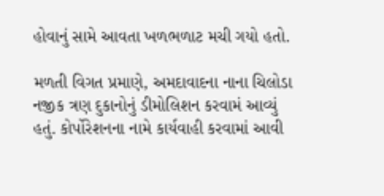હોવાનું સામે આવતા ખળભળાટ મચી ગયો હતો.

મળતી વિગત પ્રમાણે, અમદાવાદના નાના ચિલોડા નજીક ત્રણ દુકાનોનું ડીમોલિશન કરવામં આવ્યું હતું. કોર્પોરેશનના નામે કાર્યવાહી કરવામાં આવી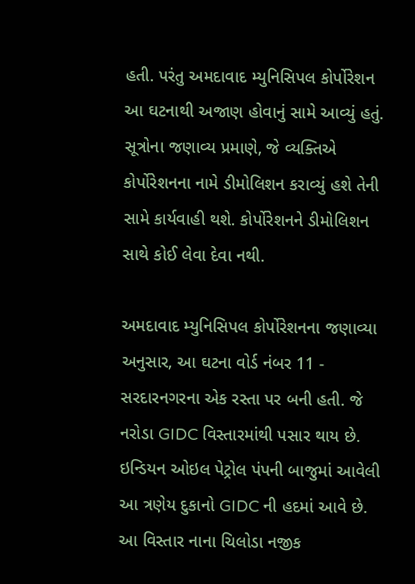હતી. પરંતુ અમદાવાદ મ્યુનિસિપલ કોર્પોરેશન આ ઘટનાથી અજાણ હોવાનું સામે આવ્યું હતું. સૂત્રોના જણાવ્ય પ્રમાણે, જે વ્યક્તિએ કોર્પોરેશનના નામે ડીમોલિશન કરાવ્યું હશે તેની સામે કાર્યવાહી થશે. કોર્પોરેશનને ડીમોલિશન સાથે કોઈ લેવા દેવા નથી.

અમદાવાદ મ્યુનિસિપલ કોર્પોરેશનના જણાવ્યા અનુસાર, આ ઘટના વોર્ડ નંબર 11 - સરદારનગરના એક રસ્તા પર બની હતી. જે નરોડા GIDC વિસ્તારમાંથી પસાર થાય છે. ઇન્ડિયન ઓઇલ પેટ્રોલ પંપની બાજુમાં આવેલી આ ત્રણેય દુકાનો GIDC ની હદમાં આવે છે. આ વિસ્તાર નાના ચિલોડા નજીક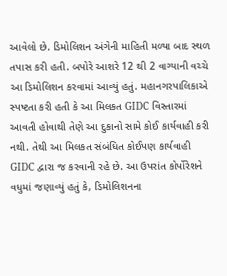આવેલો છે. ડિમોલિશન અંગેની માહિતી મળ્યા બાદ સ્થળ તપાસ કરી હતી. બપોરે આશરે 12 થી 2 વાગ્યાની વચ્ચે આ ડિમોલિશન કરવામાં આવ્યું હતું. મહાનગરપાલિકાએ સ્પષ્ટતા કરી હતી કે આ મિલકત GIDC વિસ્તારમાં આવતી હોવાથી તેણે આ દુકાનો સામે કોઈ કાર્યવાહી કરી નથી. તેથી આ મિલકત સંબંધિત કોઈપણ કાર્યવાહી GIDC દ્વારા જ કરવાની રહે છે. આ ઉપરાંત કોર્પોરેશને વધુમાં જણાવ્યું હતું કે, ડિમોલિશનના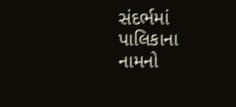સંદર્ભમાં પાલિકાના નામનો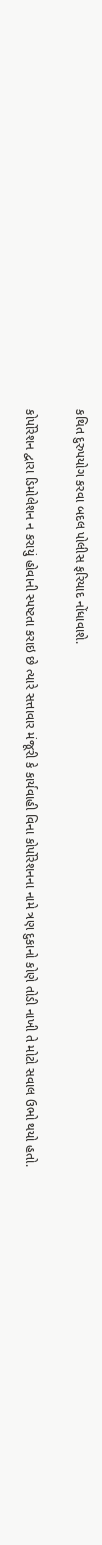કથિત દુરુપયોગ કરવા બદલ પોલીસ ફરિયાદ નોંધાવાશે.

કોર્પોરેશન દ્વારા ડિમોલેશન ન કરાયું હોવાની સ્પષ્ટતા કરાઇ છે ત્યારે સત્તાવાર મંજૂરી કે કાર્યવાહી વિના કોર્પોરેશનના નામે ત્રણ દુકાનો કોણે તોડી નાખી તે મોટો સવાલ ઉભો થયો હતો.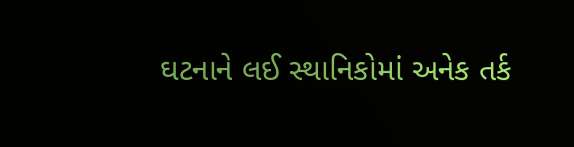ઘટનાને લઈ સ્થાનિકોમાં અનેક તર્ક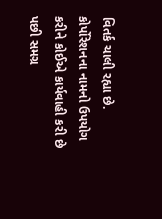વિતર્ક ચાલી રહ્યા છે. કોર્પોરેશનના નામનો ઉપયોગ કરીને કોઈએ કાર્યવાહી કરી છે પછી સમગ્ર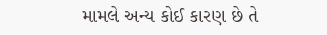મામલે અન્ય કોઈ કારણ છે તે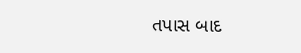તપાસ બાદ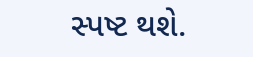સ્પષ્ટ થશે.